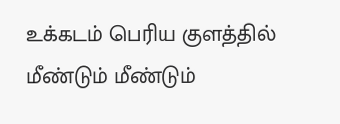உக்கடம் பெரிய குளத்தில் மீண்டும் மீண்டும்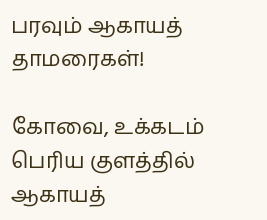பரவும் ஆகாயத் தாமரைகள்!

கோவை, உக்கடம் பெரிய குளத்தில் ஆகாயத்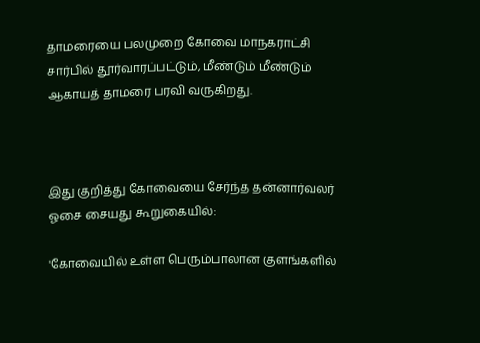தாமரையை பலமுறை கோவை மாநகராட்சி சார்பில் தூர்வாரப்பட்டும், மீண்டும் மீண்டும் ஆகாயத் தாமரை பரவி வருகிறது.



இது குறித்து கோவையை சேர்ந்த தன்னார்வலர் ஓசை சையது கூறுகையில்:

'கோவையில் உள்ள பெரும்பாலான குளங்களில்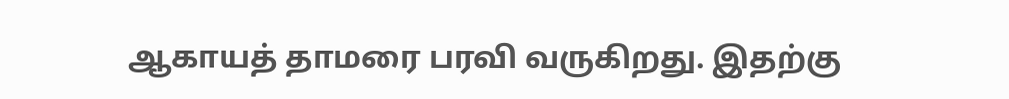ஆகாயத் தாமரை பரவி வருகிறது. இதற்கு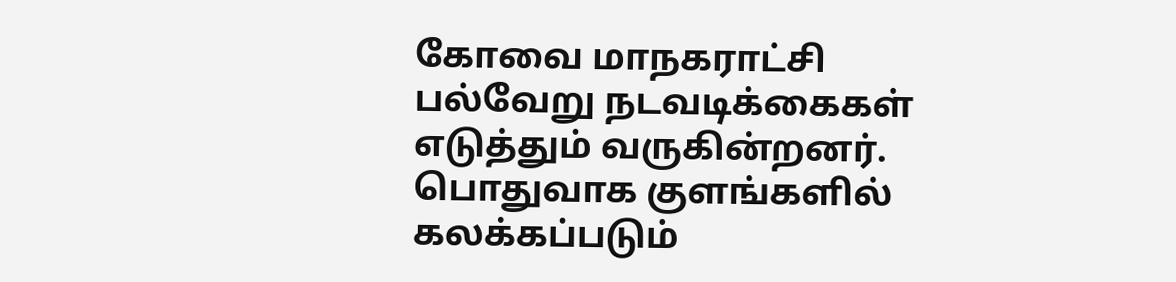கோவை மாநகராட்சி பல்வேறு நடவடிக்கைகள் எடுத்தும் வருகின்றனர். பொதுவாக குளங்களில் கலக்கப்படும்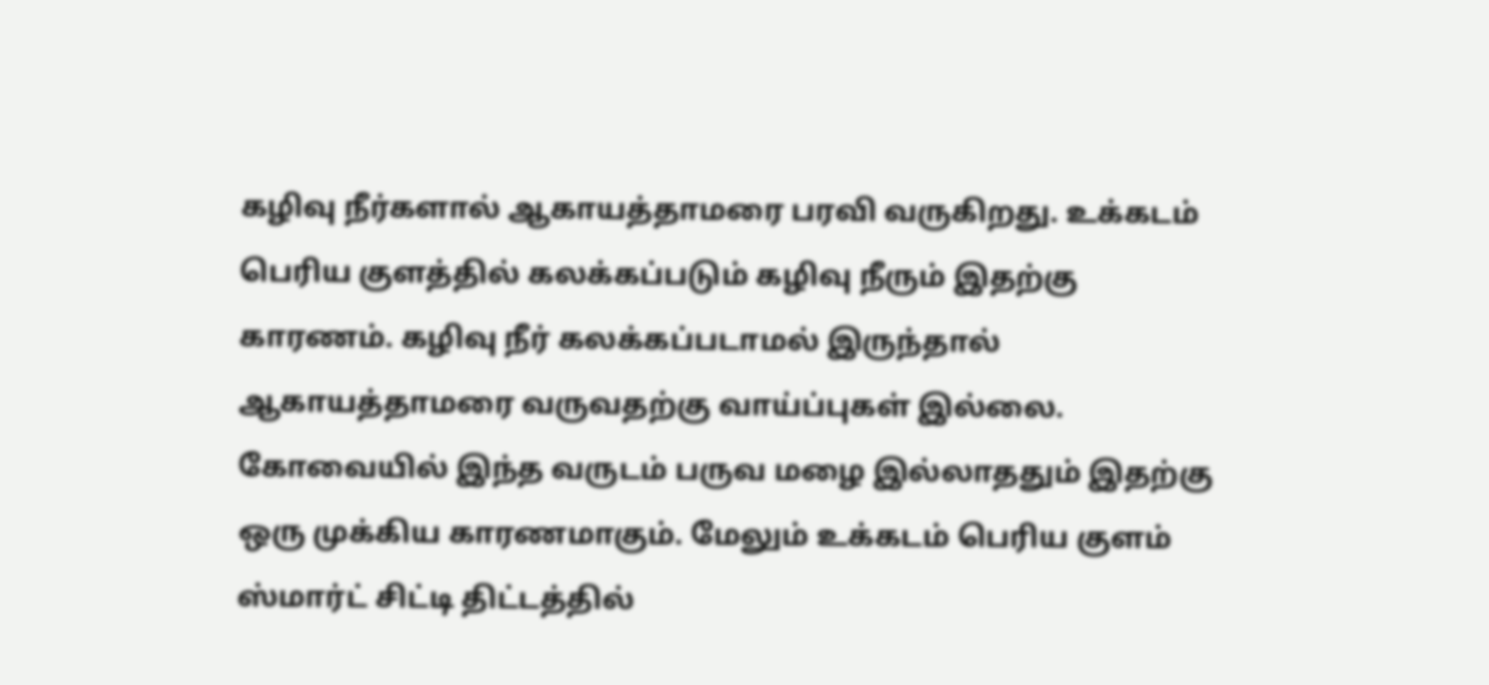கழிவு நீர்களால் ஆகாயத்தாமரை பரவி வருகிறது. உக்கடம் பெரிய குளத்தில் கலக்கப்படும் கழிவு நீரும் இதற்கு காரணம். கழிவு நீர் கலக்கப்படாமல் இருந்தால் ஆகாயத்தாமரை வருவதற்கு வாய்ப்புகள் இல்லை. கோவையில் இந்த வருடம் பருவ மழை இல்லாததும் இதற்கு ஒரு முக்கிய காரணமாகும். மேலும் உக்கடம் பெரிய குளம் ஸ்மார்ட் சிட்டி திட்டத்தில்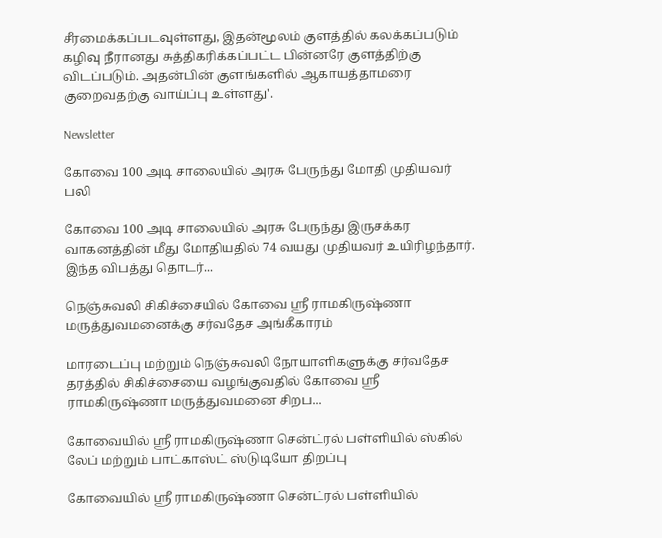சீரமைக்கப்படவுள்ளது, இதன்மூலம் குளத்தில் கலக்கப்படும் கழிவு நீரானது சுத்திகரிக்கப்பட்ட பின்னரே குளத்திற்கு விடப்படும். அதன்பின் குளங்களில் ஆகாயத்தாமரை குறைவதற்கு வாய்ப்பு உள்ளது'.

Newsletter

கோவை 100 அடி சாலையில் அரசு பேருந்து மோதி முதியவர் பலி

கோவை 100 அடி சாலையில் அரசு பேருந்து இருசக்கர வாகனத்தின் மீது மோதியதில் 74 வயது முதியவர் உயிரிழந்தார். இந்த விபத்து தொடர்...

நெஞ்சுவலி சிகிச்சையில் கோவை ஸ்ரீ ராமகிருஷ்ணா மருத்துவமனைக்கு சர்வதேச அங்கீகாரம்

மாரடைப்பு மற்றும் நெஞ்சுவலி நோயாளிகளுக்கு சர்வதேச தரத்தில் சிகிச்சையை வழங்குவதில் கோவை ஸ்ரீ ராமகிருஷ்ணா மருத்துவமனை சிறப...

கோவையில் ஸ்ரீ ராமகிருஷ்ணா சென்ட்ரல் பள்ளியில் ஸ்கில் லேப் மற்றும் பாட்காஸ்ட் ஸ்டுடியோ திறப்பு

கோவையில் ஸ்ரீ ராமகிருஷ்ணா சென்ட்ரல் பள்ளியில்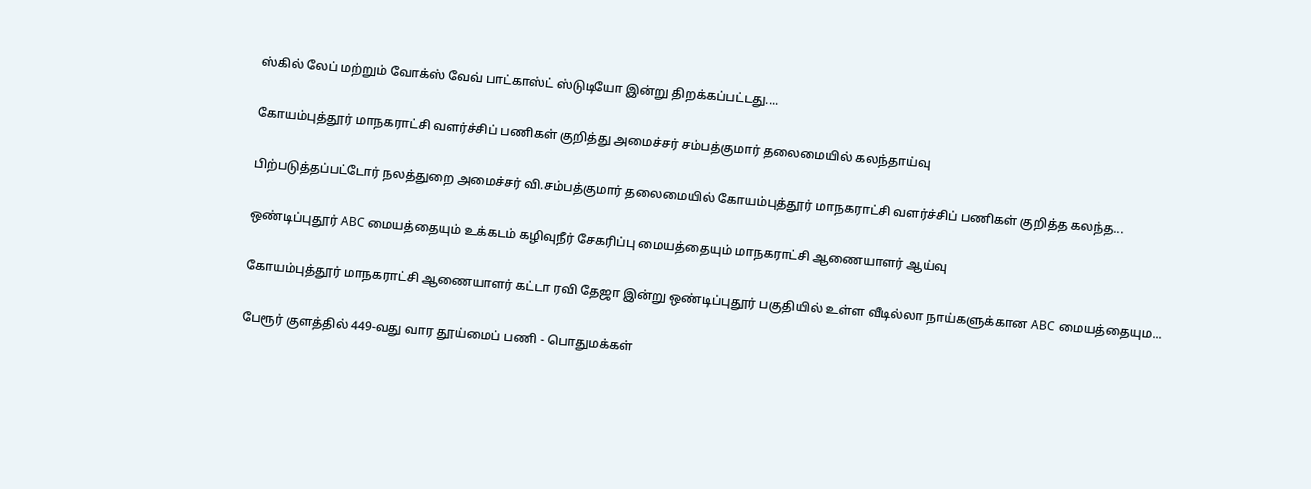ஸ்கில் லேப் மற்றும் வோக்ஸ் வேவ் பாட்காஸ்ட் ஸ்டுடியோ இன்று திறக்கப்பட்டது....

கோயம்புத்தூர் மாநகராட்சி வளர்ச்சிப் பணிகள் குறித்து அமைச்சர் சம்பத்குமார் தலைமையில் கலந்தாய்வு

பிற்படுத்தப்பட்டோர் நலத்துறை அமைச்சர் வி.சம்பத்குமார் தலைமையில் கோயம்புத்தூர் மாநகராட்சி வளர்ச்சிப் பணிகள் குறித்த கலந்த...

ஒண்டிப்புதூர் ABC மையத்தையும் உக்கடம் கழிவுநீர் சேகரிப்பு மையத்தையும் மாநகராட்சி ஆணையாளர் ஆய்வு

கோயம்புத்தூர் மாநகராட்சி ஆணையாளர் கட்டா ரவி தேஜா இன்று ஒண்டிப்புதூர் பகுதியில் உள்ள வீடில்லா நாய்களுக்கான ABC மையத்தையும...

பேரூர் குளத்தில் 449-வது வார தூய்மைப் பணி - பொதுமக்கள்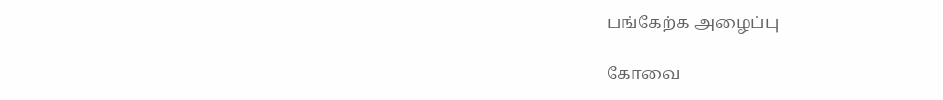பங்கேற்க அழைப்பு

கோவை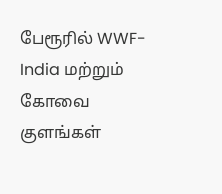பேரூரில் WWF-India மற்றும் கோவை குளங்கள்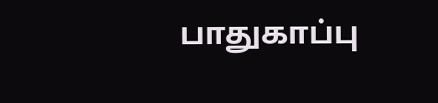பாதுகாப்பு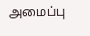அமைப்பு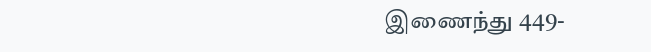இணைந்து 449-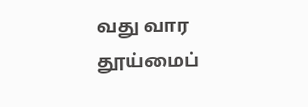வது வார தூய்மைப்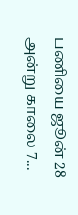பணியை ஜூன் 28 அன்று காலை 7...